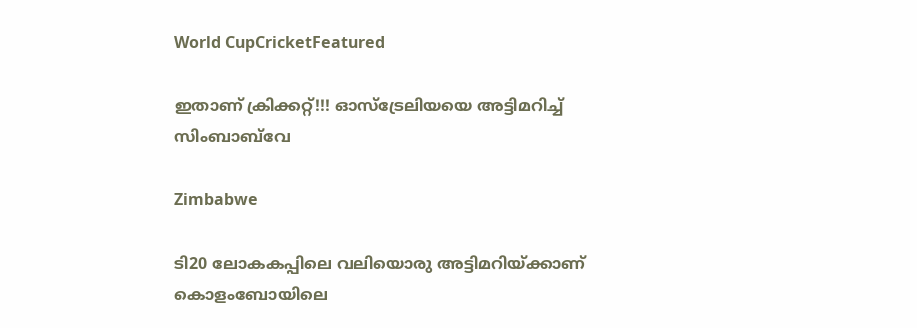World CupCricketFeatured

ഇതാണ് ക്രിക്കറ്റ്!!! ഓസ്ട്രേലിയയെ അട്ടിമറിച്ച് സിംബാബ്‍വേ

Zimbabwe

ടി20 ലോകകപ്പിലെ വലിയൊരു അട്ടിമറിയ്ക്കാണ് കൊളംബോയിലെ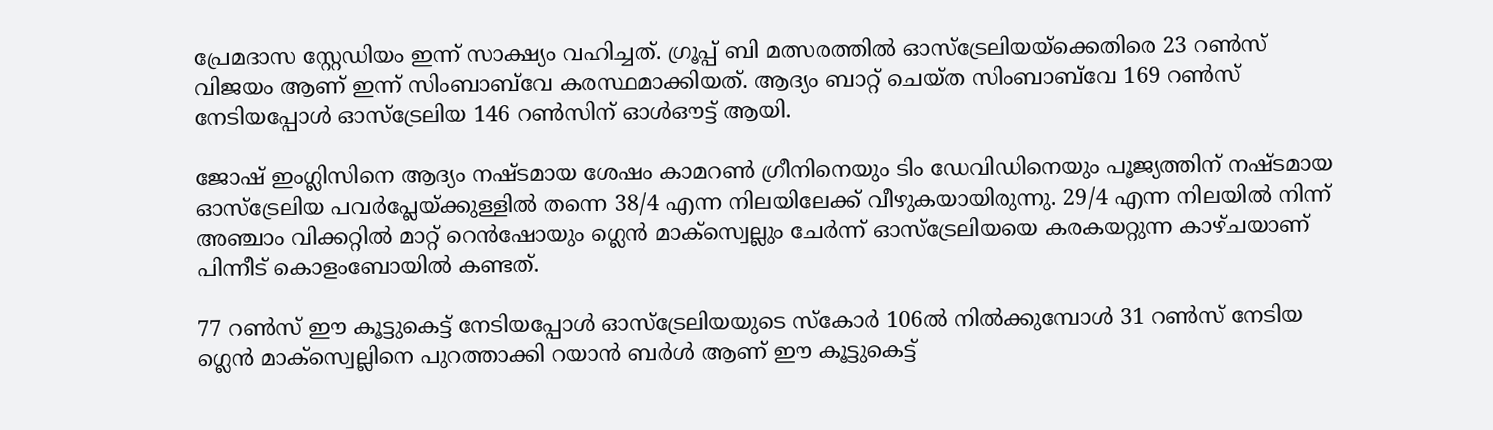പ്രേമദാസ സ്റ്റേഡിയം ഇന്ന് സാക്ഷ്യം വഹിച്ചത്. ഗ്രൂപ്പ് ബി മത്സരത്തിൽ ഓസ്ട്രേലിയയ്ക്കെതിരെ 23 റൺസ് വിജയം ആണ് ഇന്ന് സിംബാബ്‍വേ കരസ്ഥമാക്കിയത്. ആദ്യം ബാറ്റ് ചെയ്ത സിംബാബ്‍വേ 169 റൺസ് നേടിയപ്പോള്‍ ഓസ്ട്രേലിയ 146 റൺസിന് ഓള്‍ഔട്ട് ആയി.

ജോഷ് ഇംഗ്ലിസിനെ ആദ്യം നഷ്ടമായ ശേഷം കാമറൺ ഗ്രീനിനെയും ടിം ഡേവിഡിനെയും പൂജ്യത്തിന് നഷ്ടമായ ഓസ്ട്രേലിയ പവര്‍പ്ലേയ്ക്കുള്ളിൽ തന്നെ 38/4 എന്ന നിലയിലേക്ക് വീഴുകയായിരുന്നു. 29/4 എന്ന നിലയിൽ നിന്ന് അഞ്ചാം വിക്കറ്റിൽ മാറ്റ് റെന്‍ഷോയും ഗ്ലെന്‍ മാക്സ്വെല്ലും ചേര്‍ന്ന് ഓസ്ട്രേലിയയെ കരകയറ്റുന്ന കാഴ്ചയാണ് പിന്നീട് കൊളംബോയിൽ കണ്ടത്.

77 റൺസ് ഈ കൂട്ടുകെട്ട് നേടിയപ്പോള്‍ ഓസ്ട്രേലിയയുടെ സ്കോർ 106ൽ നിൽക്കുമ്പോള്‍ 31 റൺസ് നേടിയ ഗ്ലെന്‍ മാക്സ്വെല്ലിനെ പുറത്താക്കി റയാന്‍ ബര്‍ള്‍ ആണ് ഈ കൂട്ടുകെട്ട്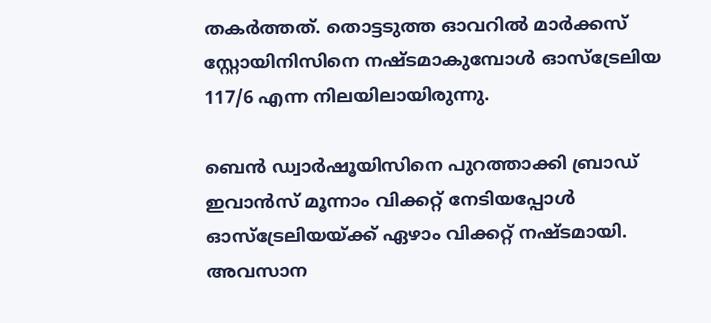തകര്‍ത്തത്. തൊട്ടടുത്ത ഓവറിൽ മാര്‍ക്കസ് സ്റ്റോയിനിസിനെ നഷ്ടമാകുമ്പോള്‍ ഓസ്ട്രേലിയ 117/6 എന്ന നിലയിലായിരുന്നു.

ബെന്‍ ഡ്വാര്‍ഷൂയിസിനെ പുറത്താക്കി ബ്രാഡ് ഇവാന്‍സ് മൂന്നാം വിക്കറ്റ് നേടിയപ്പോള്‍ ഓസ്ട്രേലിയയ്ക്ക് ഏഴാം വിക്കറ്റ് നഷ്ടമായി. അവസാന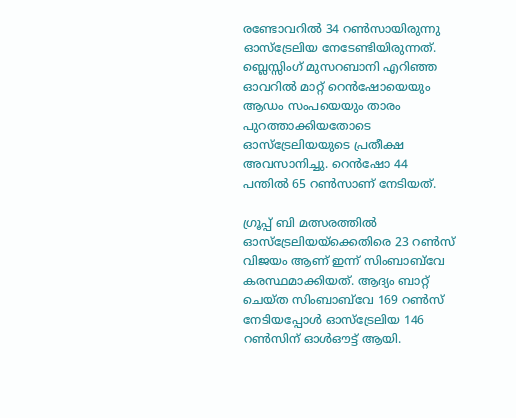രണ്ടോവറിൽ 34 റൺസായിരുന്നു ഓസ്ട്രേലിയ നേടേണ്ടിയിരുന്നത്. ബ്ലെസ്സിംഗ് മുസറബാനി എറിഞ്ഞ ഓവറിൽ മാറ്റ് റെന്‍ഷോയെയും ആഡം സംപയെയും താരം പുറത്താക്കിയതോടെ ഓസ്ട്രേലിയയുടെ പ്രതീക്ഷ അവസാനിച്ചു. റെന്‍ഷോ 44 പന്തിൽ 65 റൺസാണ് നേടിയത്.

ഗ്രൂപ്പ് ബി മത്സരത്തിൽ ഓസ്ട്രേലിയയ്ക്കെതിരെ 23 റൺസ് വിജയം ആണ് ഇന്ന് സിംബാബ്‍വേ കരസ്ഥമാക്കിയത്. ആദ്യം ബാറ്റ് ചെയ്ത സിംബാബ്‍വേ 169 റൺസ് നേടിയപ്പോള്‍ ഓസ്ട്രേലിയ 146 റൺസിന് ഓള്‍ഔട്ട് ആയി.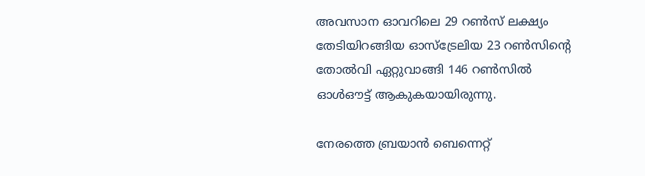അവസാന ഓവറിലെ 29 റൺസ് ലക്ഷ്യം തേടിയിറങ്ങിയ ഓസ്ട്രേലിയ 23 റൺസിന്റെ തോൽവി ഏറ്റുവാങ്ങി 146 റൺസിൽ ഓള്‍ഔട്ട് ആകുകയായിരുന്നു.

നേരത്തെ ബ്രയാന്‍ ബെന്നെറ്റ്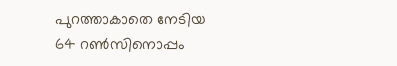പുറത്താകാതെ നേടിയ 64 റൺസിനൊപ്പം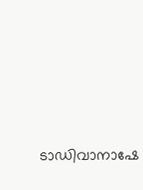ടാഡിവാനാഷേ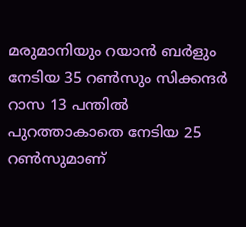മരുമാനിയും റയാന്‍ ബര്‍ളും നേടിയ 35 റൺസും സിക്കന്ദര്‍ റാസ 13 പന്തിൽ പുറത്താകാതെ നേടിയ 25 റൺസുമാണ്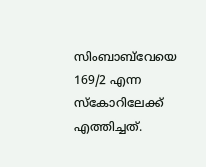സിംബാബ്‍വേയെ 169/2 എന്ന സ്കോറിലേക്ക് എത്തിച്ചത്.